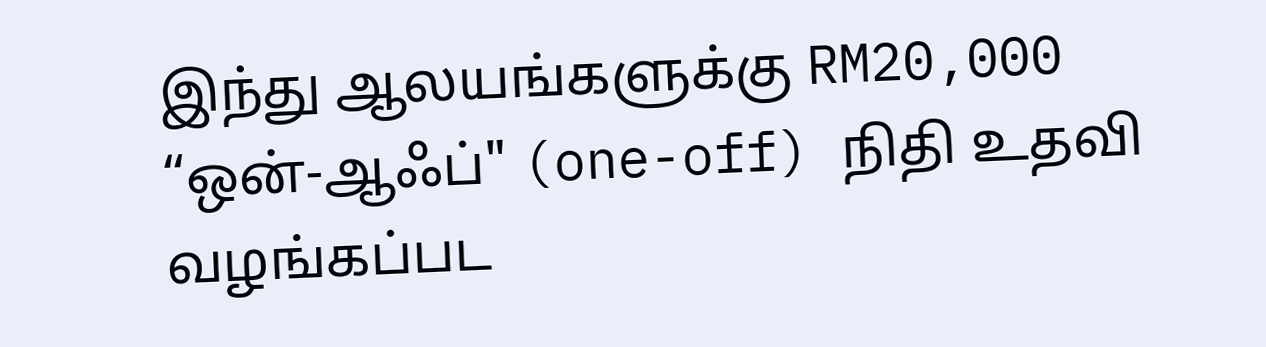இந்து ஆலயங்களுக்கு RM20,000 “ஒன்-ஆஃப்" (one-off) நிதி உதவி வழங்கப்பட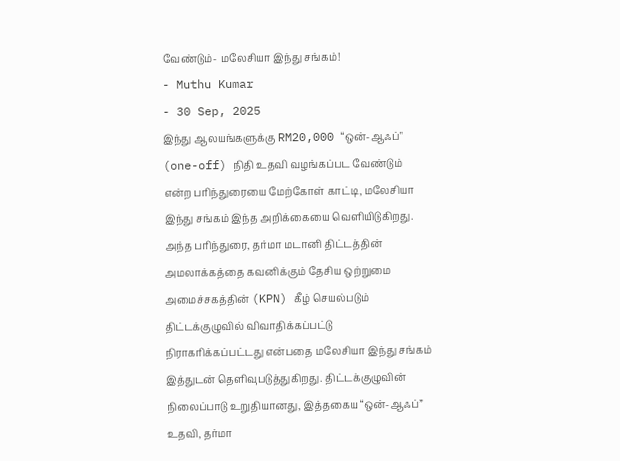வேண்டும்- மலேசியா இந்து சங்கம்!
- Muthu Kumar
- 30 Sep, 2025
இந்து ஆலயங்களுக்கு RM20,000 “ஒன்-ஆஃப்" (one-off) நிதி உதவி வழங்கப்பட வேண்டும் என்ற பரிந்துரையை மேற்கோள் காட்டி, மலேசியா இந்து சங்கம் இந்த அறிக்கையை வெளியிடுகிறது.
அந்த பரிந்துரை, தர்மா மடானி திட்டத்தின் அமலாக்கத்தை கவனிக்கும் தேசிய ஒற்றுமை அமைச்சகத்தின் (KPN) கீழ் செயல்படும் திட்டக்குழுவில் விவாதிக்கப்பட்டு நிராகரிக்கப்பட்டது என்பதை மலேசியா இந்து சங்கம் இத்துடன் தெளிவுபடுத்துகிறது. திட்டக்குழுவின் நிலைப்பாடு உறுதியானது, இத்தகைய “ஒன்-ஆஃப்” உதவி, தர்மா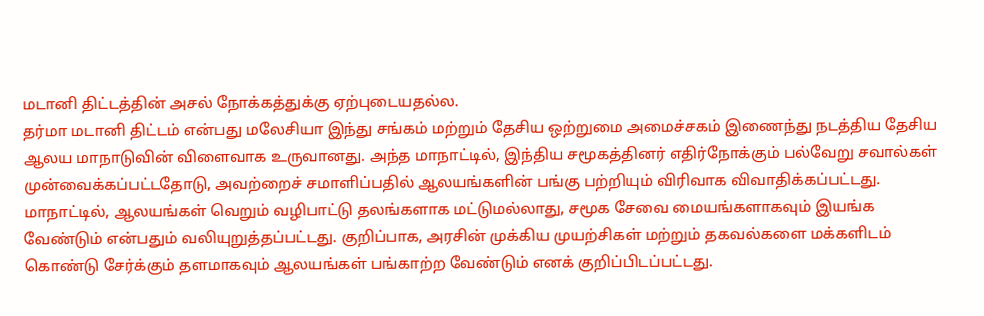மடானி திட்டத்தின் அசல் நோக்கத்துக்கு ஏற்புடையதல்ல.
தர்மா மடானி திட்டம் என்பது மலேசியா இந்து சங்கம் மற்றும் தேசிய ஒற்றுமை அமைச்சகம் இணைந்து நடத்திய தேசிய ஆலய மாநாடுவின் விளைவாக உருவானது. அந்த மாநாட்டில், இந்திய சமூகத்தினர் எதிர்நோக்கும் பல்வேறு சவால்கள் முன்வைக்கப்பட்டதோடு, அவற்றைச் சமாளிப்பதில் ஆலயங்களின் பங்கு பற்றியும் விரிவாக விவாதிக்கப்பட்டது.
மாநாட்டில், ஆலயங்கள் வெறும் வழிபாட்டு தலங்களாக மட்டுமல்லாது, சமூக சேவை மையங்களாகவும் இயங்க வேண்டும் என்பதும் வலியுறுத்தப்பட்டது. குறிப்பாக, அரசின் முக்கிய முயற்சிகள் மற்றும் தகவல்களை மக்களிடம் கொண்டு சேர்க்கும் தளமாகவும் ஆலயங்கள் பங்காற்ற வேண்டும் எனக் குறிப்பிடப்பட்டது.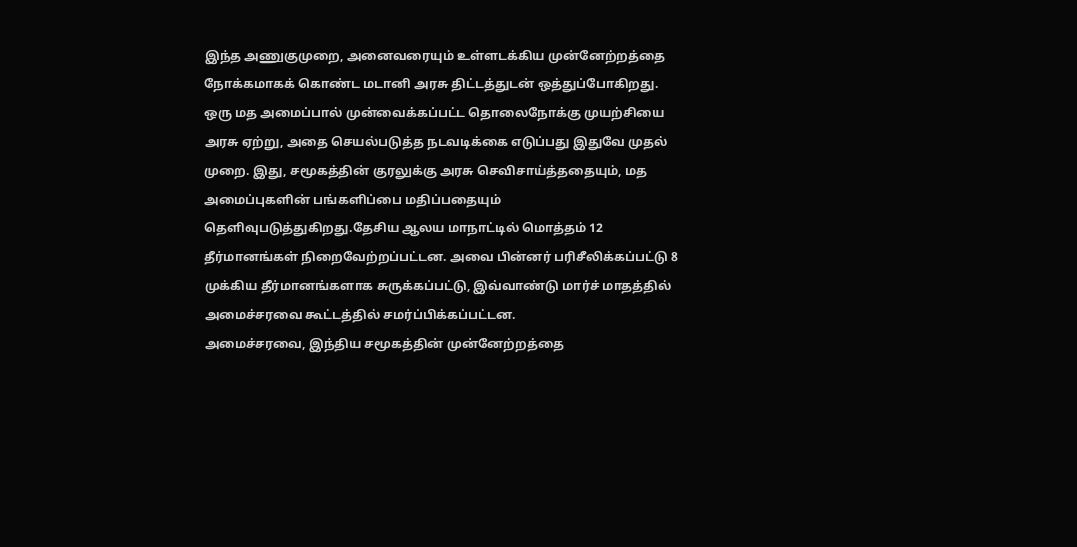இந்த அணுகுமுறை, அனைவரையும் உள்ளடக்கிய முன்னேற்றத்தை நோக்கமாகக் கொண்ட மடானி அரசு திட்டத்துடன் ஒத்துப்போகிறது.
ஒரு மத அமைப்பால் முன்வைக்கப்பட்ட தொலைநோக்கு முயற்சியை அரசு ஏற்று, அதை செயல்படுத்த நடவடிக்கை எடுப்பது இதுவே முதல் முறை. இது, சமூகத்தின் குரலுக்கு அரசு செவிசாய்த்ததையும், மத அமைப்புகளின் பங்களிப்பை மதிப்பதையும் தெளிவுபடுத்துகிறது.தேசிய ஆலய மாநாட்டில் மொத்தம் 12 தீர்மானங்கள் நிறைவேற்றப்பட்டன. அவை பின்னர் பரிசீலிக்கப்பட்டு 8 முக்கிய தீர்மானங்களாக சுருக்கப்பட்டு, இவ்வாண்டு மார்ச் மாதத்தில் அமைச்சரவை கூட்டத்தில் சமர்ப்பிக்கப்பட்டன.
அமைச்சரவை, இந்திய சமூகத்தின் முன்னேற்றத்தை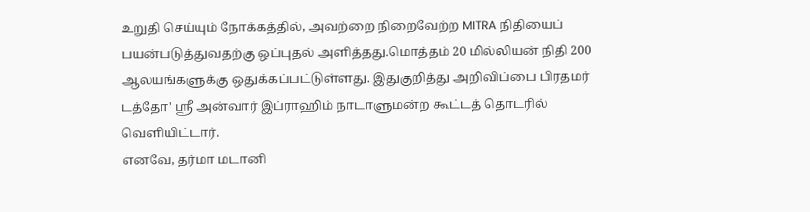உறுதி செய்யும் நோக்கத்தில், அவற்றை நிறைவேற்ற MITRA நிதியைப் பயன்படுத்துவதற்கு ஒப்புதல் அளித்தது.மொத்தம் 20 மில்லியன் நிதி 200 ஆலயங்களுக்கு ஒதுக்கப்பட்டுள்ளது. இதுகுறித்து அறிவிப்பை பிரதமர் டத்தோ' ஸ்ரீ அன்வார் இப்ராஹிம் நாடாளுமன்ற கூட்டத் தொடரில் வெளியிட்டார்.
எனவே, தர்மா மடானி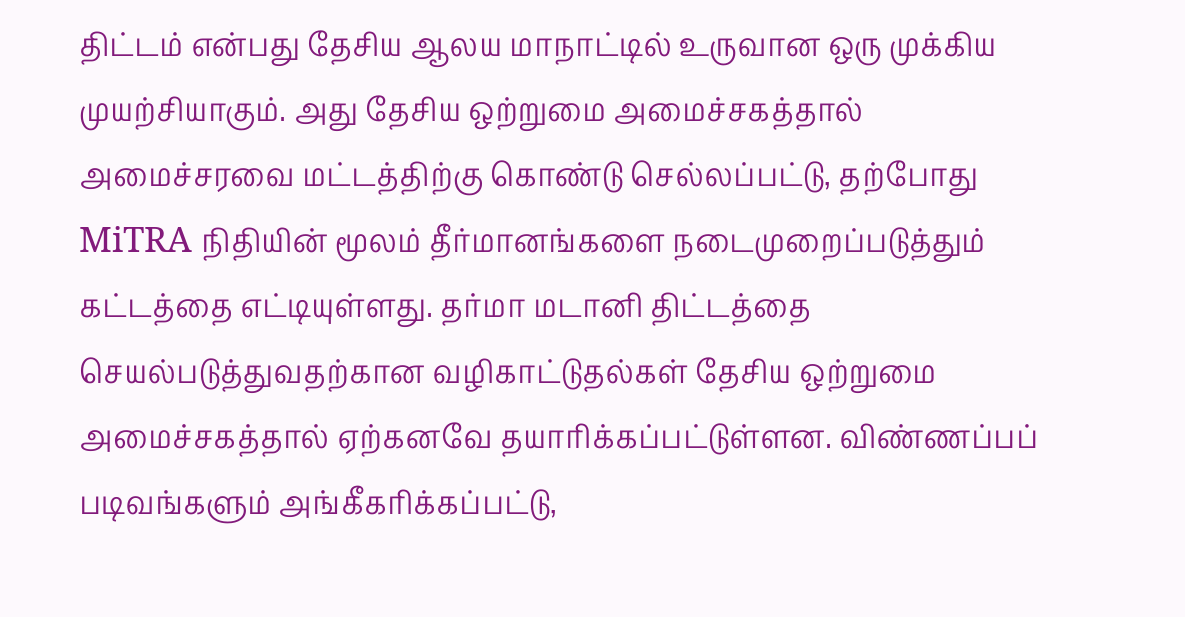திட்டம் என்பது தேசிய ஆலய மாநாட்டில் உருவான ஒரு முக்கிய முயற்சியாகும். அது தேசிய ஒற்றுமை அமைச்சகத்தால் அமைச்சரவை மட்டத்திற்கு கொண்டு செல்லப்பட்டு, தற்போது MiTRA நிதியின் மூலம் தீர்மானங்களை நடைமுறைப்படுத்தும் கட்டத்தை எட்டியுள்ளது. தர்மா மடானி திட்டத்தை செயல்படுத்துவதற்கான வழிகாட்டுதல்கள் தேசிய ஒற்றுமை அமைச்சகத்தால் ஏற்கனவே தயாரிக்கப்பட்டுள்ளன. விண்ணப்பப் படிவங்களும் அங்கீகரிக்கப்பட்டு,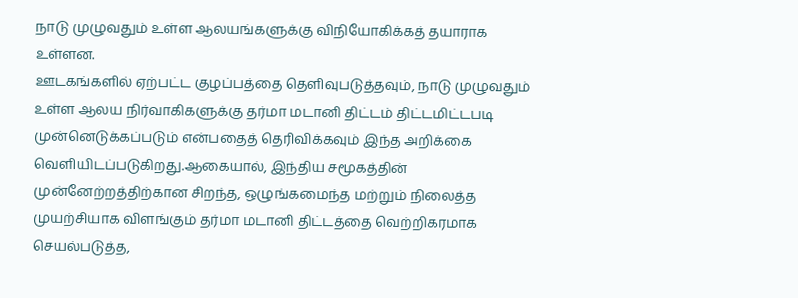நாடு முழுவதும் உள்ள ஆலயங்களுக்கு விநியோகிக்கத் தயாராக உள்ளன.
ஊடகங்களில் ஏற்பட்ட குழப்பத்தை தெளிவுபடுத்தவும், நாடு முழுவதும் உள்ள ஆலய நிர்வாகிகளுக்கு தர்மா மடானி திட்டம் திட்டமிட்டபடி முன்னெடுக்கப்படும் என்பதைத் தெரிவிக்கவும் இந்த அறிக்கை வெளியிடப்படுகிறது.ஆகையால், இந்திய சமூகத்தின் முன்னேற்றத்திற்கான சிறந்த, ஒழுங்கமைந்த மற்றும் நிலைத்த முயற்சியாக விளங்கும் தர்மா மடானி திட்டத்தை வெற்றிகரமாக செயல்படுத்த,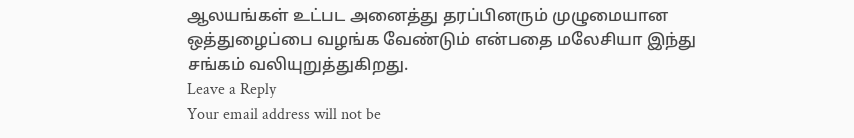ஆலயங்கள் உட்பட அனைத்து தரப்பினரும் முழுமையான ஒத்துழைப்பை வழங்க வேண்டும் என்பதை மலேசியா இந்து சங்கம் வலியுறுத்துகிறது.
Leave a Reply
Your email address will not be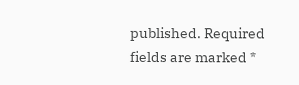published. Required fields are marked *